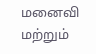மனைவி மற்றும்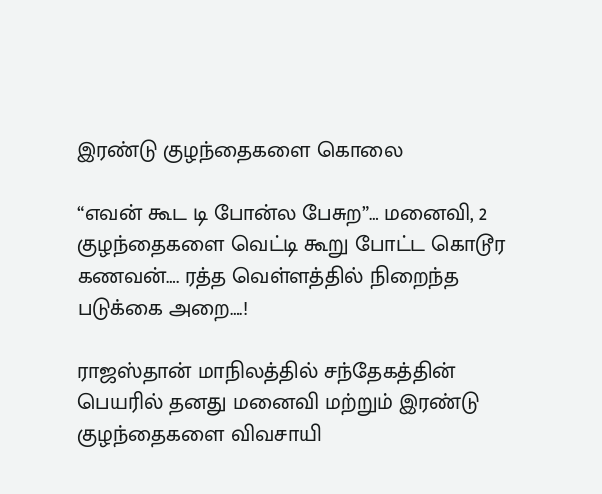இரண்டு குழந்தைகளை கொலை

“எவன் கூட டி போன்ல பேசுற”… மனைவி, 2 குழந்தைகளை வெட்டி கூறு போட்ட கொடூர கணவன்…. ரத்த வெள்ளத்தில் நிறைந்த படுக்கை அறை….!

ராஜஸ்தான் மாநிலத்தில் சந்தேகத்தின் பெயரில் தனது மனைவி மற்றும் இரண்டு குழந்தைகளை விவசாயி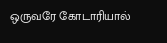ஒருவரே கோடாரியால்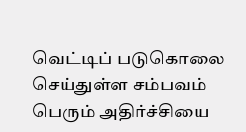வெட்டிப் படுகொலை செய்துள்ள சம்பவம் பெரும் அதிர்ச்சியை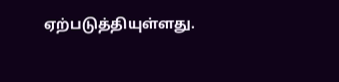ஏற்படுத்தியுள்ளது.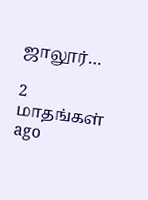ஜாலூர்…

2 மாதங்கள் ago